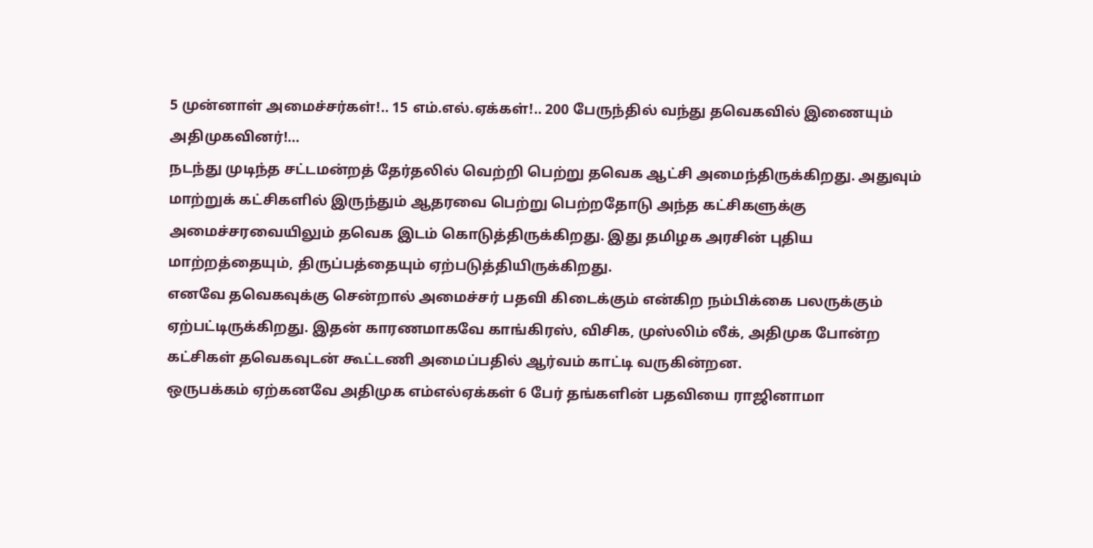5 முன்னாள் அமைச்சர்கள்!.. 15 எம்.எல்.ஏக்கள்!.. 200 பேருந்தில் வந்து தவெகவில் இணையும் அதிமுகவினர்!...
நடந்து முடிந்த சட்டமன்றத் தேர்தலில் வெற்றி பெற்று தவெக ஆட்சி அமைந்திருக்கிறது. அதுவும் மாற்றுக் கட்சிகளில் இருந்தும் ஆதரவை பெற்று பெற்றதோடு அந்த கட்சிகளுக்கு அமைச்சரவையிலும் தவெக இடம் கொடுத்திருக்கிறது. இது தமிழக அரசின் புதிய மாற்றத்தையும், திருப்பத்தையும் ஏற்படுத்தியிருக்கிறது.
எனவே தவெகவுக்கு சென்றால் அமைச்சர் பதவி கிடைக்கும் என்கிற நம்பிக்கை பலருக்கும் ஏற்பட்டிருக்கிறது. இதன் காரணமாகவே காங்கிரஸ், விசிக, முஸ்லிம் லீக், அதிமுக போன்ற கட்சிகள் தவெகவுடன் கூட்டணி அமைப்பதில் ஆர்வம் காட்டி வருகின்றன.
ஒருபக்கம் ஏற்கனவே அதிமுக எம்எல்ஏக்கள் 6 பேர் தங்களின் பதவியை ராஜினாமா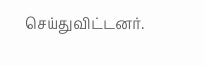செய்துவிட்டனர்.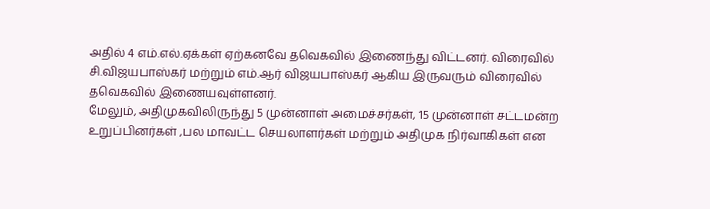அதில் 4 எம்.எல்.ஏக்கள் ஏற்கனவே தவெகவில் இணைந்து விட்டனர். விரைவில் சி.விஜயபாஸ்கர் மற்றும் எம்.ஆர் விஜயபாஸ்கர் ஆகிய இருவரும் விரைவில் தவெகவில் இணையவுள்ளனர்.
மேலும், அதிமுகவிலிருந்து 5 முன்னாள் அமைச்சர்கள், 15 முன்னாள் சட்டமன்ற உறுப்பினர்கள் ,பல மாவட்ட செயலாளர்கள் மற்றும் அதிமுக நிர்வாகிகள் என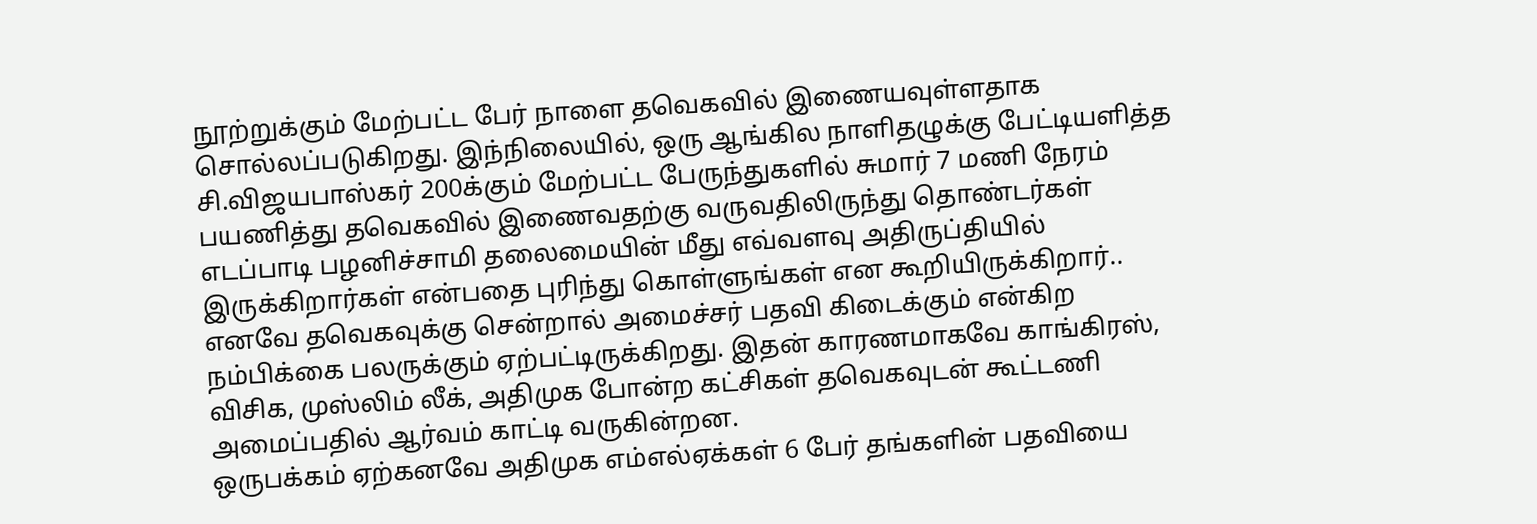நூற்றுக்கும் மேற்பட்ட பேர் நாளை தவெகவில் இணையவுள்ளதாக சொல்லப்படுகிறது. இந்நிலையில், ஒரு ஆங்கில நாளிதழுக்கு பேட்டியளித்த சி.விஜயபாஸ்கர் 200க்கும் மேற்பட்ட பேருந்துகளில் சுமார் 7 மணி நேரம் பயணித்து தவெகவில் இணைவதற்கு வருவதிலிருந்து தொண்டர்கள் எடப்பாடி பழனிச்சாமி தலைமையின் மீது எவ்வளவு அதிருப்தியில் இருக்கிறார்கள் என்பதை புரிந்து கொள்ளுங்கள் என கூறியிருக்கிறார்..
எனவே தவெகவுக்கு சென்றால் அமைச்சர் பதவி கிடைக்கும் என்கிற நம்பிக்கை பலருக்கும் ஏற்பட்டிருக்கிறது. இதன் காரணமாகவே காங்கிரஸ், விசிக, முஸ்லிம் லீக், அதிமுக போன்ற கட்சிகள் தவெகவுடன் கூட்டணி அமைப்பதில் ஆர்வம் காட்டி வருகின்றன.
ஒருபக்கம் ஏற்கனவே அதிமுக எம்எல்ஏக்கள் 6 பேர் தங்களின் பதவியை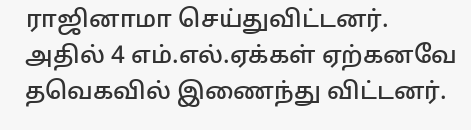ராஜினாமா செய்துவிட்டனர். அதில் 4 எம்.எல்.ஏக்கள் ஏற்கனவே தவெகவில் இணைந்து விட்டனர்.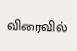விரைவில்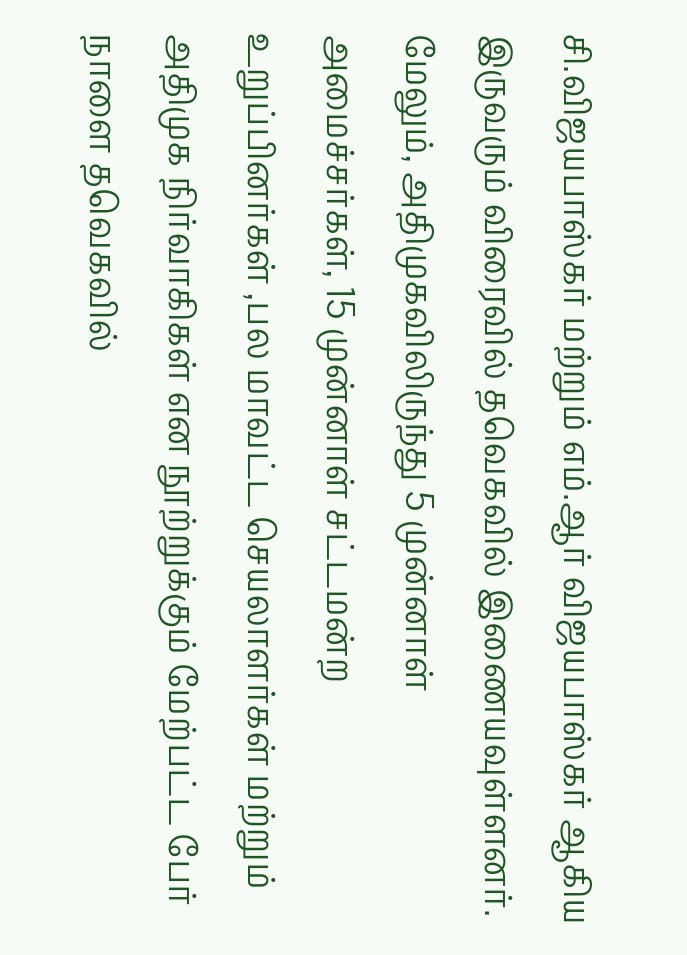சி.விஜயபாஸ்கர் மற்றும் எம்.ஆர் விஜயபாஸ்கர் ஆகிய இருவரும் விரைவில் தவெகவில் இணையவுள்ளனர்.
மேலும், அதிமுகவிலிருந்து 5 முன்னாள் அமைச்சர்கள், 15 முன்னாள் சட்டமன்ற உறுப்பினர்கள் ,பல மாவட்ட செயலாளர்கள் மற்றும் அதிமுக நிர்வாகிகள் என நூற்றுக்கும் மேற்பட்ட பேர் நாளை தவெகவில்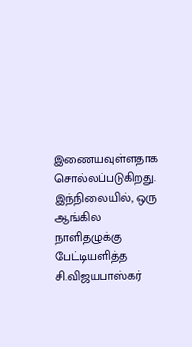இணையவுள்ளதாக சொல்லப்படுகிறது. இந்நிலையில், ஒரு ஆங்கில நாளிதழுக்கு பேட்டியளித்த சி.விஜயபாஸ்கர்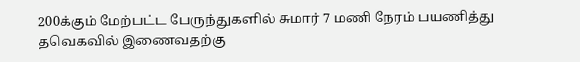200க்கும் மேற்பட்ட பேருந்துகளில் சுமார் 7 மணி நேரம் பயணித்து தவெகவில் இணைவதற்கு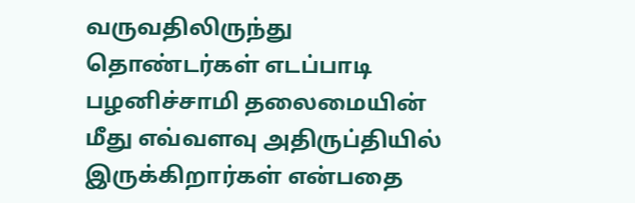வருவதிலிருந்து தொண்டர்கள் எடப்பாடி பழனிச்சாமி தலைமையின் மீது எவ்வளவு அதிருப்தியில் இருக்கிறார்கள் என்பதை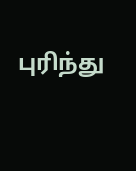புரிந்து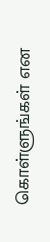கொள்ளுங்கள் என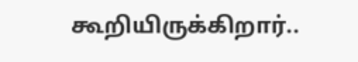கூறியிருக்கிறார்..